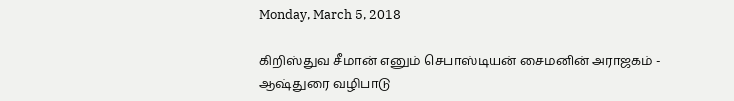Monday, March 5, 2018

கிறிஸ்துவ சீமான் எனும் செபாஸ்டியன் சைமனின் அராஜகம் - ஆஷ்துரை வழிபாடு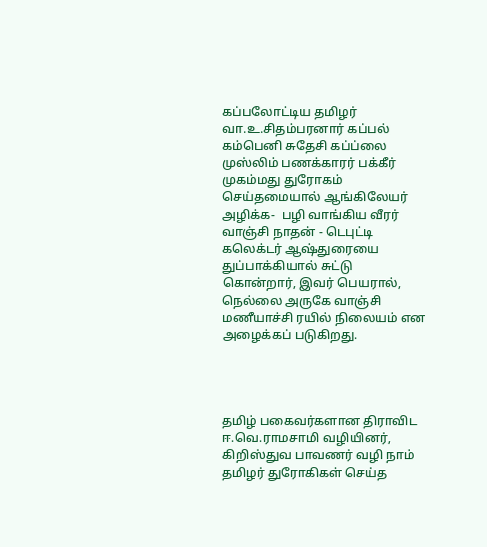கப்பலோட்டிய தமிழர் வா.உ.சிதம்பரனார் கப்பல் கம்பெனி சுதேசி கப்ப்லை  முஸ்லிம் பணக்காரர் பக்கீர் முகம்மது துரோகம் செய்தமையால் ஆங்கிலேயர் அழிக்க-  பழி வாங்கிய வீரர் வாஞ்சி நாதன் - டெபுட்டி கலெக்டர் ஆஷ்துரையை துப்பாக்கியால் சுட்டு கொன்றார், இவர் பெயரால், நெல்லை அருகே வாஞ்சி மணீயாச்சி ரயில் நிலையம் என அழைக்கப் படுகிறது.




தமிழ் பகைவர்களான திராவிட ஈ.வெ.ராமசாமி வழியினர், கிறிஸ்துவ பாவணர் வழி நாம் தமிழர் துரோகிகள் செய்த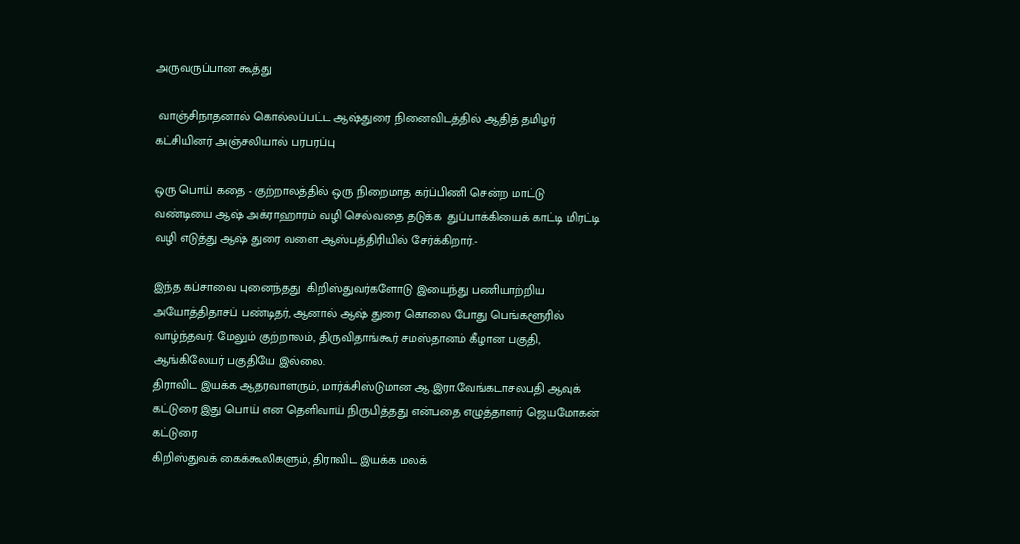அருவருப்பான கூத்து

 வாஞ்சிநாதனால் கொல்லப்பட்ட ஆஷ்துரை நினைவிடத்தில் ஆதித் தமிழர் கட்சியினர் அஞ்சலியால் பரபரப்பு

ஒரு பொய் கதை - குற்றாலத்தில் ஒரு நிறைமாத கர்ப்பிணி சென்ற மாட்டு வண்டியை ஆஷ் அக்ராஹாரம் வழி செல்வதை தடுக்க  துப்பாக்கியைக் காட்டி மிரட்டி வழி எடுத்து ஆஷ் துரை வளை ஆஸ்பத்திரியில் சேர்க்கிறார்.-

இந்த கப்சாவை புனைந்தது  கிறிஸ்துவர்களோடு இயைந்து பணியாற்றிய அயோத்திதாசப் பண்டிதர், ஆனால் ஆஷ் துரை கொலை போது பெங்களூரில் வாழ்ந்தவர். மேலும் குற்றாலம், திருவிதாங்கூர் சமஸ்தானம் கீழான பகுதி, ஆங்கிலேயர் பகுதியே இல்லை.
திராவிட இயக்க ஆதரவாளரும், மார்க்சிஸ்டுமான ஆ.இரா.வேங்கடாசலபதி ஆவுக் கட்டுரை இது பொய் என தெளிவாய் நிருபித்தது என்பதை எழுத்தாளர் ஜெயமோகன் கட்டுரை
கிறிஸ்துவக் கைக்கூலிகளும், திராவிட இயக்க மலக்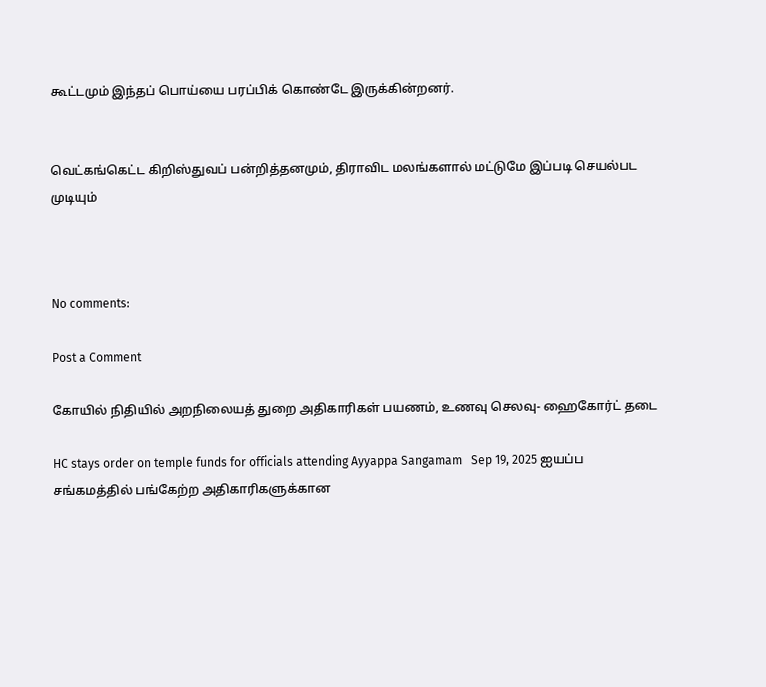கூட்டமும் இந்தப் பொய்யை பரப்பிக் கொண்டே இருக்கின்றனர்.


வெட்கங்கெட்ட கிறிஸ்துவப் பன்றித்தனமும், திராவிட மலங்களால் மட்டுமே இப்படி செயல்பட முடியும்



No comments:

Post a Comment

கோயில் நிதியில் அறநிலையத் துறை அதிகாரிகள் பயணம், உணவு செலவு- ஹைகோர்ட் தடை

HC stays order on temple funds for officials attending Ayyappa Sangamam   Sep 19, 2025 ஐயப்ப சங்கமத்தில் பங்கேற்ற அதிகாரிகளுக்கான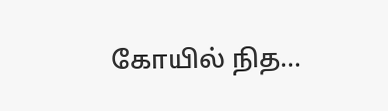கோயில் நித...